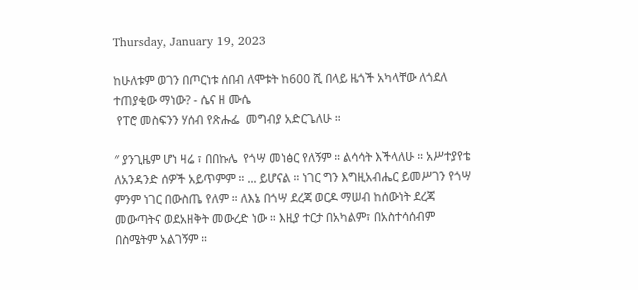Thursday, January 19, 2023

ከሁለቱም ወገን በጦርነቱ ሰበብ ለሞቱት ከ600 ሺ በላይ ዜጎች አካላቸው ለጎደለ ተጠያቂው ማነው? - ሴና ዘ ሙሴ
 የፐሮ መስፍንን ሃሰብ የጽሑፌ  መግብያ አድርጌለሁ ።

″ ያንጊዜም ሆነ ዛሬ ፣ በበኩሌ  የጎሣ መነፅር የለኝም ። ልሳሳት እችላለሁ ። አሥተያየቴ ለአንዳንድ ሰዎች አይጥምም ። ... ይሆናል ። ነገር ግን እግዚአብሔር ይመሥገን የጎሣ ምንም ነገር በውስጤ የለም ። ለእኔ በጎሣ ደረጃ ወርዶ ማሠብ ከሰውነት ደረጃ መውጣትና ወደአዘቅት መውረድ ነው ። እዚያ ተርታ በአካልም፣ በአስተሳሰብም በስሜትም አልገኝም ።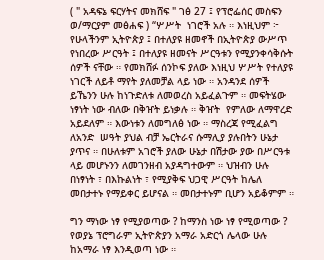( " አዳፍኔ ፍርሃትና መክሸፍ " ገፅ 27 ፤ የፕሮፌሰር መስፍን ወ/ማርያም መፅሐፍ ) “ሦሥት  ነገሮች አሉ ። እነዚህም ፦ የሁላችንም ኢትዮጵያ ፤ በተለያዩ ዘመኖች በኢትዮጵያ ውሥጥ የነበረው ሥርዓት ፤ በተለያዩ ዘመናት ሥርዓቱን የሚያንቀሳቅሱት ሰዎች ናቸው ። የመክሸፉ ሰንኮፍ ያለው እነዚህ ሦሥት የተለያዩ ነገርች ለይቶ ማየት ያለመቻል ላይ ነው ። አንዳንደ ሰዎች ይኼንን ሁሉ ከነጉድለቱ ለመወረስ አይፈልጉም ። መፍትሄው ነፃነት ነው ብለው በቅዠት ይነቃሉ ። ቅዠት  የምለው ለማዋረድ አይደለም ። እውነቱን ለመግለፅ ነው ። ማስረጃ የሚፈልግ ለአንድ  ሠዓት ያህል ብቻ ኤርትራና ሱማሊያ ያሉበትን ሁኔታ  ያጥና ። በሁለቱም አገሮች ያለው ሁኔታ በሽታው ያው በሥርዓቱ ላይ መሆኑንን ለመገንዘብ አያዳግተውም ። ህዝብን ሁሉ በነፃነት ፣ በእኩልነት ፣ የሚያቅፍ ህጋዊ ሥርዓት ከሌለ መበታተኑ የማይቀር ይሆናል ። መበታተኑም ቢሆን አይቆምም ።

ግን ማነው ነፃ የሚያወጣው ? ከማንስ ነው ነፃ የሚወጣው ? የወያኔ ፕሮግራም ኢትዮጵያን አማራ አድርጎ ሌላው ሁሉ ከአማራ ነፃ እንዲወጣ ነው ።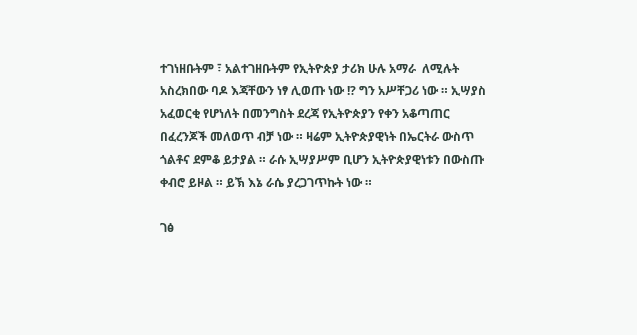ተገነዘቡትም ፣ አልተገዘቡትም የኢትዮጵያ ታሪክ ሁሉ አማራ  ለሚሉት አስረክበው ባዶ እጃቸውን ነፃ ሊወጡ ነው !? ግን አሥቸጋሪ ነው ። ኢሣያስ አፈወርቂ የሆነለት በመንግስት ደረጃ የኢትዮጵያን የቀን አቆጣጠር በፈረንጆች መለወጥ ብቻ ነው ። ዛሬም ኢትዮጵያዊነት በኤርትራ ውስጥ ጎልቶና ደምቆ ይታያል ። ራሱ ኢሣያሥም ቢሆን ኢትዮጵያዊነቱን በውስጡ ቀብሮ ይዞል ። ይኽ እኔ ራሴ ያረጋገጥኩት ነው ።

ገፅ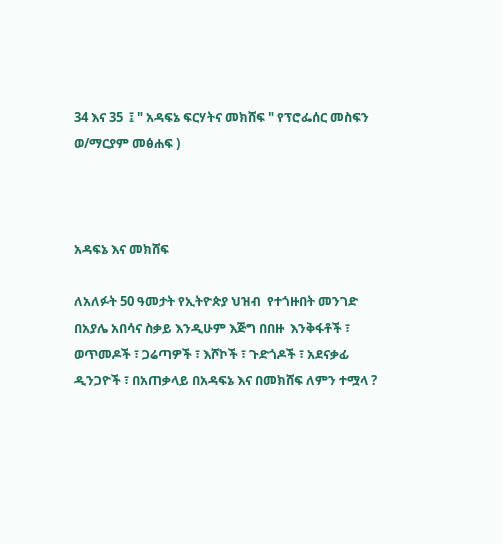34 እና 35  ፤ " አዳፍኔ ፍርሃትና መክሸፍ " የፕሮፌሰር መስፍን ወ/ማርያም መፅሐፍ )



አዳፍኔ እና መክሸፍ

ለአለፉት 50 ዓመታት የኢትዮጵያ ህዝብ  የተጎዙበት መንገድ በአያሌ አበሳና ስቃይ እንዲሁም እጅግ በበዙ  እንቅፋቶች ፣ ወጥመዶች ፣ ጋሬጣዎች ፣ እሾኮች ፣ ጉድጎዶች ፣ አደናቃፊ ዲንጋዮች ፣ በአጠቃላይ በአዳፍኔ እና በመክሸፍ ለምን ተሟላ ?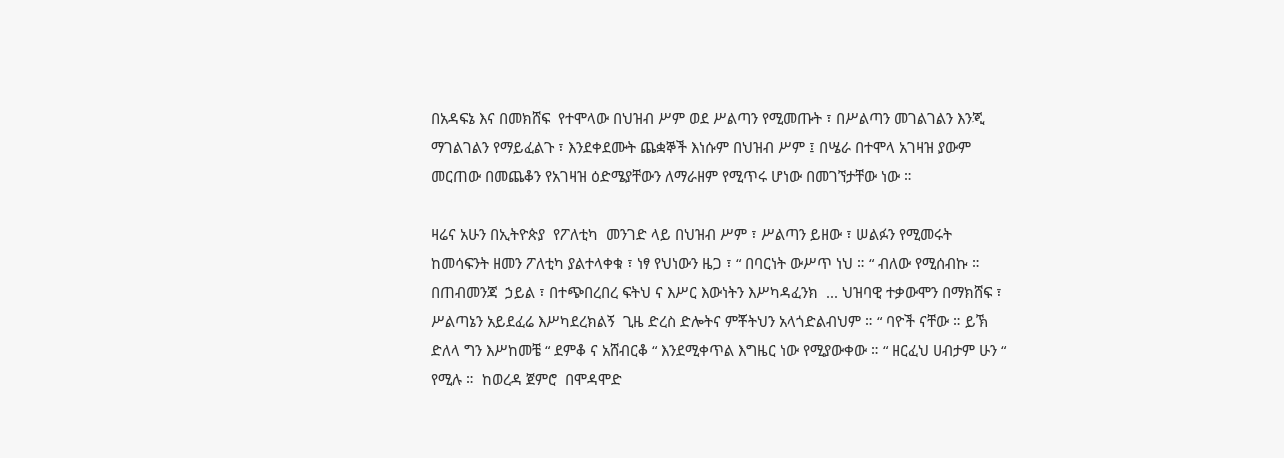በአዳፍኔ እና በመክሸፍ  የተሞላው በህዝብ ሥም ወደ ሥልጣን የሚመጡት ፣ በሥልጣን መገልገልን እንጂ ማገልገልን የማይፈልጉ ፣ እንደቀደሙት ጨቋኞች እነሱም በህዝብ ሥም ፤ በሤራ በተሞላ አገዛዝ ያውም  መርጠው በመጨቆን የአገዛዝ ዕድሜያቸውን ለማራዘም የሚጥሩ ሆነው በመገኘታቸው ነው ።

ዛሬና አሁን በኢትዮጵያ  የፖለቲካ  መንገድ ላይ በህዝብ ሥም ፣ ሥልጣን ይዘው ፣ ሠልፉን የሚመሩት ከመሳፍንት ዘመን ፖለቲካ ያልተላቀቁ ፣ ነፃ የህነውን ዜጋ ፣ “ በባርነት ውሥጥ ነህ ። “ ብለው የሚሰብኩ ።  በጠብመንጃ  ኃይል ፣ በተጭበረበረ ፍትህ ና እሥር እውነትን እሥካዳፈንክ  ... ህዝባዊ ተቃውሞን በማክሸፍ ፣  ሥልጣኔን አይደፈሬ እሥካደረክልኝ  ጊዜ ድረስ ድሎትና ምቾትህን አላጎድልብህም ። “ ባዮች ናቸው ። ይኽ ድለላ ግን እሥከመቼ “ ደምቆ ና አሸብርቆ “ እንደሚቀጥል እግዜር ነው የሚያውቀው ። “ ዘርፈህ ሀብታም ሁን “ የሚሉ ።  ከወረዳ ጀምሮ  በሞዳሞድ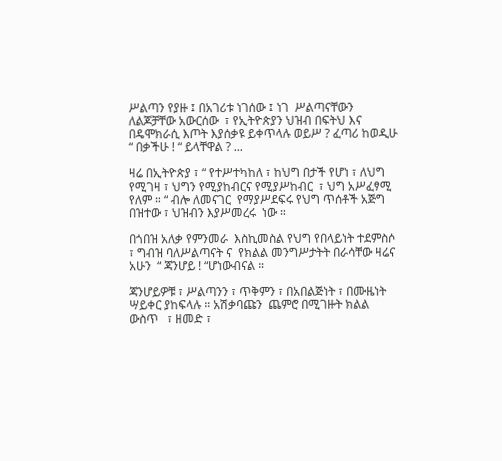ሥልጣን የያዙ ፤ በአገሪቱ ነገሰው ፤ ነገ  ሥልጣናቸውን  ለልጆቻቸው አውርሰው  ፣ የኢትዮጵያን ህዝብ በፍትህ እና በዴሞክራሲ እጦት እያሰቃዩ ይቀጥላሉ ወይሥ ? ፈጣሪ ከወዲሁ “ በቃችሁ ! “ ይላቸዋል ? ...

ዛሬ በኢትዮጵያ ፣ “ የተሥተካከለ ፣ ከህግ በታች የሆነ ፣ ለህግ የሚገዛ ፣ ህግን የሚያከብርና የሚያሥከብር  ፣ ህግ አሥፈፃሚ የለም ። “ ብሎ ለመናገር  የማያሥደፍሩ የህግ ጥሰቶች አጅግ በዝተው ፣ ህዝብን እያሥመረሩ  ነው ።

በጎበዝ አለቃ የምንመራ  እስኪመስል የህግ የበላይነት ተደምስሶ ፣ ግብዝ ባለሥልጣናት ና  የክልል መንግሥታትት በራሳቸው ዛሬና አሁን  “ ጃንሆይ ! “ሆነውብናል ።

ጃንሆይዎቹ ፣ ሥልጣንን ፣ ጥቅምን ፣ በአበልጅነት ፣ በሙዜነት ሣይቀር ያከፍላሉ ። አሽቃባጩን  ጨምሮ በሚገዙት ክልል ውስጥ   ፣ ዘመድ ፣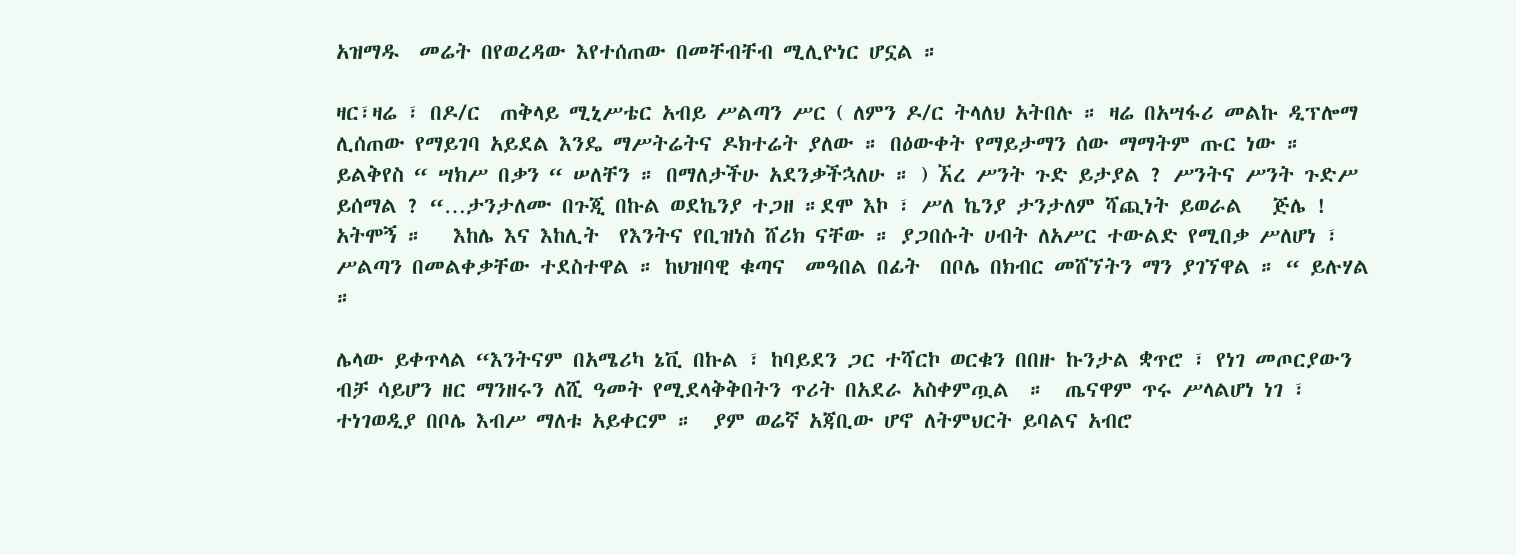አዝማዱ  መሬት በየወረዳው እየተሰጠው በመቸብቸብ ሚሊዮነር ሆኗል ።

ዛር፣ዛሬ ፣ በዶ/ር  ጠቅላይ ሚኒሥቴር አብይ ሥልጣን ሥር ( ለምን ዶ/ር ትላለህ አትበሉ ። ዛሬ በአሣፋሪ መልኩ ዲፕሎማ ሊሰጠው የማይገባ አይደል እንዴ ማሥትሬትና ዶክተሬት ያለው ። በዕውቀት የማይታማን ሰው ማማትም ጡር ነው ። ይልቅየስ “ ሣክሥ በቃን “ ሠለቸን ። በማለታችሁ አደንቃችኋለሁ ። ) ኧረ ሥንት ጉድ ይታያል ? ሥንትና ሥንት ጉድሥ ይሰማል ? “…ታንታለሙ በጉጂ በኩል ወደኬንያ ተጋዘ ።ደሞ እኮ ፣ ሥለ ኬንያ ታንታለም ሻጪነት ይወራል   ጅሌ ! አትሞኝ ።   እከሌ እና እከሊት  የእንትና የቢዝነስ ሸሪክ ናቸው ። ያጋበሱት ሀብት ለአሥር ተውልድ የሚበቃ ሥለሆነ ፣ ሥልጣን በመልቀቃቸው ተደስተዋል ። ከህዝባዊ ቁጣና  መዓበል በፊት  በቦሌ በክብር መሸኘትን ማን ያገኘዋል ። “ ይሉሃል ።

ሌላው ይቀጥላል “እንትናም በአሜሪካ ኔቪ በኩል ፣ ከባይደን ጋር ተሻርኮ ወርቁን በበዙ ኩንታል ቋጥሮ ፣ የነገ መጦርያውን ብቻ ሳይሆን ዘር ማንዘሩን ለሺ ዓመት የሚደላቅቅበትን ጥሪት በአደራ አስቀምጧል  ።  ጤናዋም ጥሩ ሥላልሆነ ነገ ፣ ተነገወዲያ በቦሌ እብሥ ማለቱ አይቀርም ።  ያም ወሬኛ አጃቢው ሆኖ ለትምህርት ይባልና አብሮ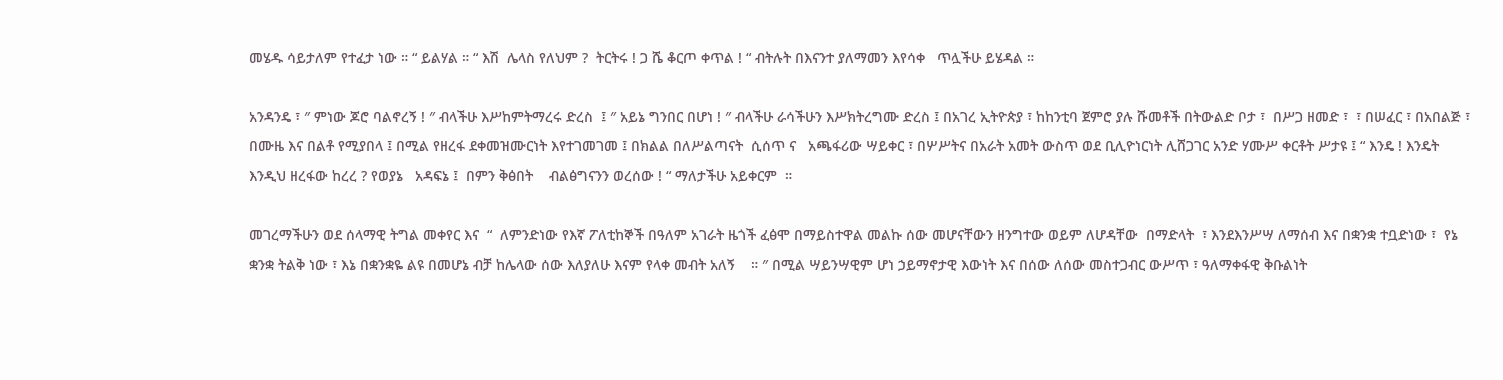መሄዱ ሳይታለም የተፈታ ነው ። “ ይልሃል ። “ እሽ  ሌላስ የለህም ?  ትርትሩ ! ጋ ሼ ቆርጦ ቀጥል ! “ ብትሉት በእናንተ ያለማመን እየሳቀ   ጥሏችሁ ይሄዳል ።

አንዳንዴ ፣ ″ ምነው ጆሮ ባልኖረኝ ! ″ ብላችሁ እሥከምትማረሩ ድረስ  ፤ ″ አይኔ ግንበር በሆነ ! ″ ብላችሁ ራሳችሁን እሥክትረግሙ ድረስ ፤ በአገረ ኢትዮጵያ ፣ ከከንቲባ ጀምሮ ያሉ ሹመቶች በትውልድ ቦታ ፣  በሥጋ ዘመድ ፣  ፣ በሠፈር ፣ በአበልጅ ፣ በሙዜ እና በልቶ የሚያበላ ፤ በሚል የዘረፋ ደቀመዝሙርነት እየተገመገመ ፤ በክልል በለሥልጣናት  ሲሰጥ ና   አጫፋሪው ሣይቀር ፣ በሦሥትና በአራት አመት ውስጥ ወደ ቢሊዮነርነት ሊሸጋገር አንድ ሃሙሥ ቀርቶት ሥታዩ ፤ “ እንዴ ! እንዴት እንዲህ ዘረፋው ከረረ ? የወያኔ   አዳፍኔ ፤  በምን ቅፅበት    ብልፅግናንን ወረሰው ! “ ማለታችሁ አይቀርም  ።

መገረማችሁን ወደ ሰላማዊ ትግል መቀየር እና  “  ለምንድነው የእኛ ፖለቲከኞች በዓለም አገራት ዜጎች ፈፅሞ በማይስተዋል መልኩ ሰው መሆናቸውን ዘንግተው ወይም ለሆዳቸው  በማድላት  ፣ እንደእንሥሣ ለማሰብ እና በቋንቋ ተቧድነው ፣  የኔ ቋንቋ ትልቅ ነው ፣ እኔ በቋንቋዬ ልዩ በመሆኔ ብቻ ከሌላው ሰው እለያለሁ እናም የላቀ መብት አለኝ    ። ″ በሚል ሣይንሣዊም ሆነ ኃይማኖታዊ እውነት እና በሰው ለሰው መስተጋብር ውሥጥ ፣ ዓለማቀፋዊ ቅቡልነት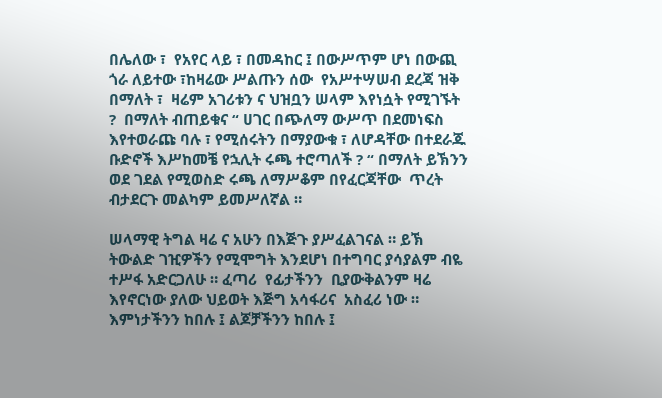በሌለው ፣  የአየር ላይ ፣ በመዳከር ፤ በውሥጥም ሆነ በውጪ ጎራ ለይተው ፣ከዛሬው ሥልጡን ሰው  የአሥተሣሠብ ደረጃ ዝቅ በማለት ፣  ዛሬም አገሪቱን ና ህዝቧን ሠላም እየነሷት የሚገኙት  ?  በማለት ብጠይቁና “ ሀገር በጭለማ ውሥጥ በደመነፍስ እየተወራጩ ባሉ ፣ የሚሰሩትን በማያውቁ ፣ ለሆዳቸው በተደራጁ ቡድኖች እሥከመቼ የኋሊት ሩጫ ተሮጣለች ? “ በማለት ይኽንን ወደ ገደል የሚወስድ ሩጫ ለማሥቆም በየፈርጃቸው  ጥረት ብታደርጉ መልካም ይመሥለኛል ።

ሠላማዊ ትግል ዛሬ ና አሁን በእጅጉ ያሥፈልገናል ። ይኽ ትውልድ ገዢዎችን የሚሞግት እንደሆነ በተግባር ያሳያልም ብዬ ተሥፋ አድርጋለሁ ። ፈጣሪ  የፊታችንን  ቢያውቅልንም ዛሬ እየኖርነው ያለው ህይወት እጅግ አሳፋሪና  አስፈሪ ነው ።  እምነታችንን ከበሉ ፤ ልጆቻችንን ከበሉ ፤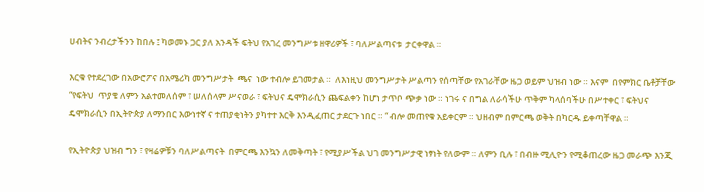ሀብትና ንብረታችንን ከበሉ ፤ ካወመኑ ጋር ያለ አንዳች ፍትህ የአገረ መንግሥቱ ዘዋሪዎች ፣ ባለሥልጣናቱ  ታርቀዋል ።

እርቁ የተደረገው በአውሮፖና በአሜሪካ መንግሥታት  ጫና  ነው ተብሎ ይገመታል ።  ለእነዚህ መንግሥታት ሥልጣን የሰጣቸው የአገራቸው ዜጋ ወይም ህዝብ ነው ። እናም  በየምክር ቤቶቻቸው “የፍትህ  ጥያቄ ለምን አልተመለሰም ፣ ሠለሰላም ሥናወራ ፣ ፍትህና ዴሞክራሲን ጨፍልቀን ከሆነ ታጥቦ ጭቃ ነው ። ነገሩ ና በግል ለራሳችሁ ጥቅም ካላሰባችሁ በሥተቀር ፣ ፍትህና ዴሞክራሲን በኢትዮጵያ ለማንበር እውነተኛ ና ተጠያቂነትን ያካተተ እርቅ እንዲፈጠር ታደርጉ ነበር ። “ ብሎ መጠየቁ አይቀርም ። ህዘብም በምርጫ ወቅት በካርዱ ይቀጣቸዋል ።

የኢትዮጵያ ህዝብ ግን ፣ የዛሬዎቹን ባለሥልጣናት  በምርጫ እንኳን ለመቅጣት ፣ የሚያሥችል ህገ መንግሥታዊ ነፃነት የለውም ። ለምን ቢሉ ፣ በብዙ ሚሊዮን የሚቆጠረው ዜጋ መራጭ እንጂ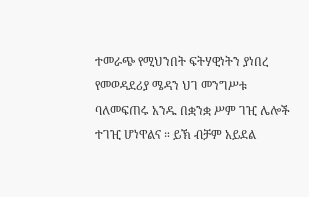ተመራጭ የሚህንበት ፍትሃዊነትን ያነበረ የመወዳደሪያ ሜዳን ህገ መንግሥቱ ባለመፍጠሩ አንዱ በቋንቋ ሥም ገዢ ሌሎች ተገዢ ሆነዋልና ። ይኽ ብቻም አይደል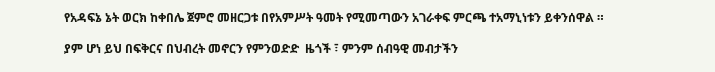የአዳፍኔ ኔት ወርክ ከቀበሌ ጀምሮ መዘርጋቱ በየአምሥት ዓመት የሚመጣውን አገራቀፍ ምርጫ ተአማኒነቱን ይቀንሰዋል ።

ያም ሆነ ይህ በፍቅርና በህብረት መኖርን የምንወድድ  ዜጎች ፣ ምንም ሰብዓዊ መብታችን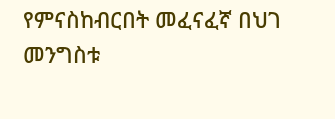የምናስከብርበት መፈናፈኛ በህገ መንግስቱ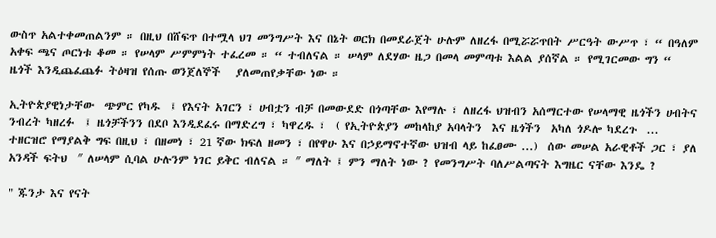ውስጥ አልተቀመጠልንም ። በዚህ በሸፍጥ በተሟላ ህገ መንግሥት እና በኔት ወርክ በመደራጀት ሁሉም ለዘረፋ በሚሯሯጥበት ሥርዓት ውሥጥ ፣ “ በዓለም አቀፍ ጫና ጦርነቱ ቆመ ። የሠላም ሥምምነት ተፈረመ ። “ ተብለናል ። ሠላም ለደሃው ዜጋ በመላ መምጣቱ እልል ያሰኛል ። የሚገርመው ግን “  ዜጎች እንዲጨፈጨፉ ትዕዛዝ የሰጡ ወንጀለኞች   ያለመጠየቃቸው ነው ።

ኢትዮጵያዊነታቸው  ጭምር የካዱ  ፤ የእናት አገርን ፣ ሀብቷን ብቻ በመውደድ በጎጣቸው እየማሉ ፣ ለዘረፋ ህዝብን አሰማርተው የሠላማዊ ዜጎችን ሀብትና ንብረት ካዘረፉ  ፤ ዜጎቻችንን በደቦ እንዲደፈሩ በማድረግ ፣ ካዋረዱ ፣  ( የኢትዮጵያን መከላከያ አባላትን  እና ዜጎችን  አካለ ጎዶሎ ካደረጉ  ... ተዘርዝሮ የማያልቅ ግፍ በዚህ ፣ በዘመነ ፣ 21 ኛው ክፍለ ዘመን ፣ በየዋሁ እና በኃይማኖተኛው ህዝብ ላይ ከፈፀሙ ...)  ሰው መሠል አራዊቶች ጋር ፣ ያለ አንዳች ፍትህ  ″ ለሠላም ሲባል ሁሉንም ነገር ይቅር ብለናል ። ″ ማለት ፤ ምን ማለት ነው ? የመንግሥት ባለሥልጣናት እግዜር ናቸው እንዴ ?

" ጁንታ እና የናት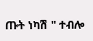ጡት ነካሽ " ተብሎ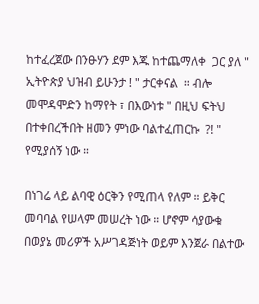ከተፈረጀው በንፁሃን ደም እጁ ከተጨማለቀ  ጋር ያለ " ኢትዮጵያ ህዝብ ይሁንታ ! " ታርቀናል  ። ብሎ መሞዳሞድን ከማየት ፣ በእውነቱ " በዚህ ፍትህ በተቀበረችበት ዘመን ምነው ባልተፈጠርኩ  ?! " የሚያሰኝ ነው ።

በነገሬ ላይ ልባዊ ዕርቅን የሚጠላ የለም ። ይቅር መባባል የሠላም መሠረት ነው ። ሆኖም ሳያውቁ በወያኔ መሪዎች አሥገዳጅነት ወይም እንጀራ በልተው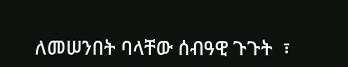ለመሠንበት ባላቸው ሰብዓዊ ጉጉት  ፣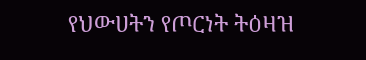የህውሀትን የጦርነት ትዕዛዝ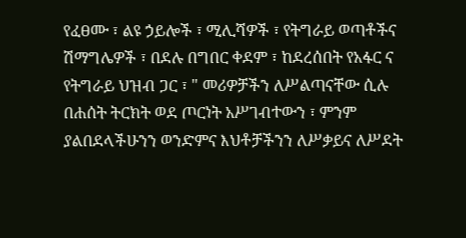የፈፀሙ ፣ ልዩ ኃይሎች ፣ ሚሊሻዎች ፣ የትግራይ ወጣቶችና ሽማግሌዎች ፣ በደሉ በግበር ቀደም ፣ ከደረሰበት የአፋር ና የትግራይ ህዝብ ጋር ፣ " መሪዎቻችን ለሥልጣናቸው ሲሉ  በሐሰት ትርክት ወደ ጦርነት አሥገብተውን ፣ ምንም ያልበደላችሁንን ወንድምና እህቶቻችንን ለሥቃይና ለሥደት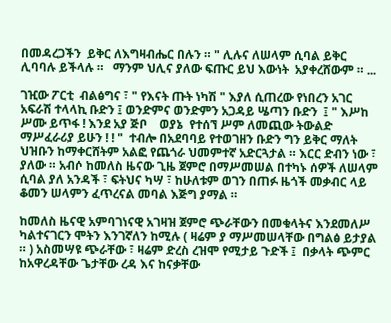በመዳረጋችን  ይቅር ለእግዛብሔር በሉን ። " ሊሉና ለሠላም ሲባል ይቅር ሊባባሉ ይችላሉ ።   ማንም ህሊና ያለው ፍጡር ይህ እውነት  አያቀረሸውም ። ...

ገዢው ፖርቲ  ብልፅግና ፣ " የእናት ጡት ነካሽ " እያለ ሲጠረው የነበረን አገር አፍራሽ ተላላኪ ቡድን ፤ ወንድምና ወንድምን አጋዳይ ሤጣን ቡድን  ፤ " እሥከ ሥሙ ይጥፋ ! እንደ አያ ጅቦ    ወያኔ  የተሰኘ ሥም ለመጪው ትውልድ ማሥፈራሪያ ይሁን ! ! "  ተብሎ በአደባባይ የተወገዘን ቡድን ግን ይቅር ማለት ህዝቡን ከማቀርሸትም አልፎ የጨጎራ ህመምተኛ አድርጓታል ። እርር ድብን ነው ፣ ያለው ። አብሶ ከመለስ ዜናው ጊዜ ጀምሮ በማሥመሠል በተካኑ ሰዎች ለሠላም ሲባል ያለ አንዳች ፣ ፍትህና ካሣ ፣ ከሁለቱም ወገን በጠፉ ዜጎች መቃብር ላይ ቆመን ሠላምን ፈጥረናል መባል እጅግ ያማል ።

ከመለስ ዜናዊ አምባገነናዊ አገዛዝ ጀምሮ ጭራቸውን በመቁላትና እንደመለሥ ካልተናገርን ሞትን እንገኛለን ከሚሉ ( ዛሬም ያ ማሥመሠላቸው በግልፅ ይታያል ። ) አስመሣዩ ጭራቸው ፣ ዛሬም ድረስ ረዝሞ የሚታይ ጉድች ፤  በቃላት ጭምር  ከአዋረዳቸው ጌታቸው ረዳ እና ከናቃቸው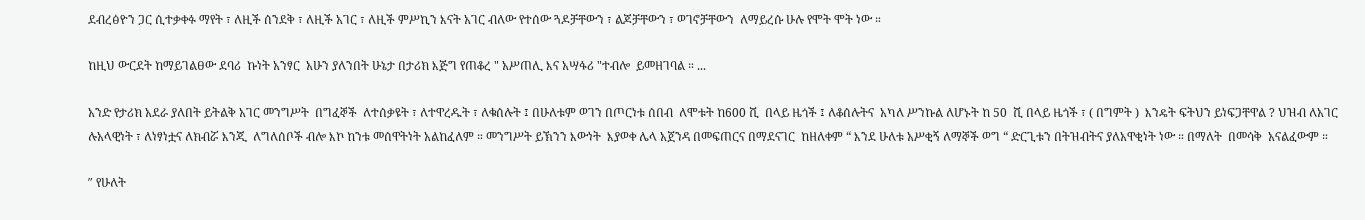ደብረፅዮን ጋር ሲተቃቀፉ ማየት ፣ ለዚች ሰንደቅ ፣ ለዚች አገር ፣ ለዚች ምሥኪን እናት አገር ብለው የተሰው ጓዶቻቸውን ፣ ልጆቻቸውን ፣ ወገኖቻቸውን  ለማይረሱ ሁሉ የሞት ሞት ነው ።

ከዚህ ውርደት ከማይገልፀው ደባሪ  ኩነት አንፃር  አሁን ያለንበት ሁኔታ በታሪክ እጅግ የጠቆረ " አሥጠሊ እና አሣፋሪ "ተብሎ  ይመዘገባል ። ...

አንድ የታሪክ አደራ ያለበት ይትልቅ አገር መንግሥት  በግፈኞች  ለተሰቃዩት ፣ ለተዋረዱት ፣ ለቁሰሉት ፤ በሁለቱም ወገን በጦርነቱ ሰበብ  ለሞቱት ከ600 ሺ  በላይ ዜጎች ፤ ለቆሰሉትና  አካለ ሥንኩል ለሆኑት ከ 50  ሺ በላይ ዜጎች ፣ ( በግምት )  እንዴት ፍትህን ይነፍጋቸዋል ? ህዝብ ለአገር ሉአላዊነት ፣ ለነፃነቷና ለክብሯ እንጂ  ለግለሰቦች ብሎ እኮ ከንቱ መሰዋትነት አልከፈለም ። መንግሥት ይኽንን እውነት  እያወቀ ሌላ አጀንዳ በመፍጠርና በማደናገር  ከዘለቀም “ እንደ ሁለቱ አሥቂኝ ለማኞች ወግ “ ድርጊቱን በትዝብትና ያለአዋቂነት ነው ። በማለት  በመሳቅ  አናልፈውም ።

″ የሁለት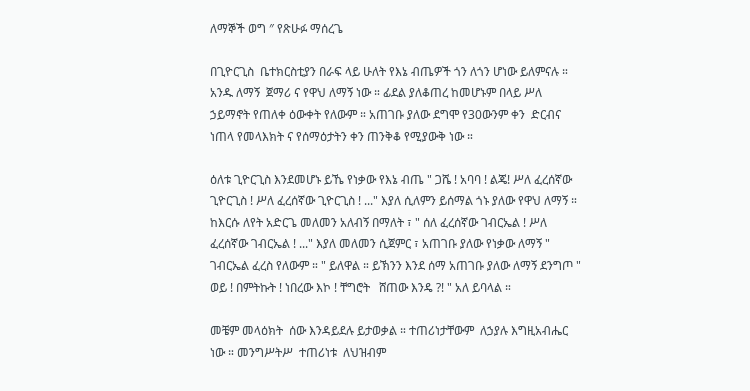ለማኞች ወግ ″ የጽሁፉ ማሰረጌ

በጊዮርጊስ  ቤተክርስቲያን በራፍ ላይ ሁለት የእኔ ብጤዎች ጎን ለጎን ሆነው ይለምናሉ ።   አንዱ ለማኝ  ጀማሪ ና የዋህ ለማኝ ነው ። ፊደል ያለቆጠረ ከመሆኑም በላይ ሥለ ኃይማኖት የጠለቀ ዕውቀት የለውም ። አጠገቡ ያለው ደግሞ የ30ውንም ቀን  ድርብና ነጠላ የመላእክት ና የሰማዕታትን ቀን ጠንቅቆ የሚያውቅ ነው ።

ዕለቱ ጊዮርጊስ እንደመሆኑ ይኼ የነቃው የእኔ ብጤ " ጋሼ ! አባባ ! ልጄ! ሥለ ፈረሰኛው ጊዮርጊስ ! ሥለ ፈረሰኛው ጊዮርጊስ ! ..." እያለ ሲለምን ይሰማል ጎኑ ያለው የዋህ ለማኝ ። ከእርሱ ለየት አድርጌ መለመን አለብኝ በማለት ፣ " ሰለ ፈረሰኛው ገብርኤል ! ሥለ ፈረሰኛው ገብርኤል ! ..." እያለ መለመን ሲጀምር ፣ አጠገቡ ያለው የነቃው ለማኝ " ገብርኤል ፈረስ የለውም ። " ይለዋል ። ይኽንን እንደ ሰማ አጠገቡ ያለው ለማኝ ደንግጦ " ወይ ! በምትኩት ! ነበረው እኮ ! ቸግሮት   ሸጠው እንዴ ?! " አለ ይባላል ።

መቼም መላዕክት  ሰው እንዳይደሉ ይታወቃል ። ተጠሪነታቸውም  ለኃያሉ እግዚአብሔር ነው ። መንግሥትሥ  ተጠሪነቱ  ለህዝብም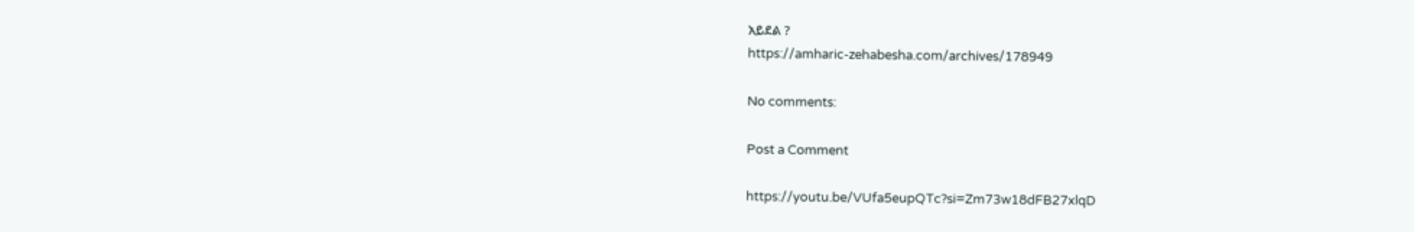አይደል ?
https://amharic-zehabesha.com/archives/178949

No comments:

Post a Comment

https://youtu.be/VUfa5eupQTc?si=Zm73w18dFB27xlqD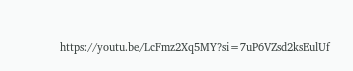https://youtu.be/LcFmz2Xq5MY?si=7uP6VZsd2ksEulUf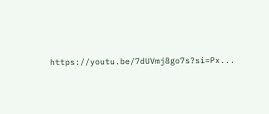https://youtu.be/7dUVmj8go7s?si=Px...